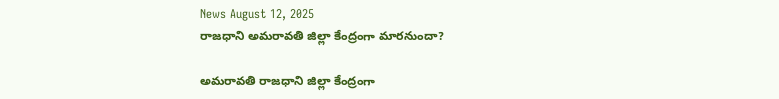News August 12, 2025
రాజధాని అమరావతి జిల్లా కేంద్రంగా మారనుందా?

అమరావతి రాజధాని జిల్లా కేంద్రంగా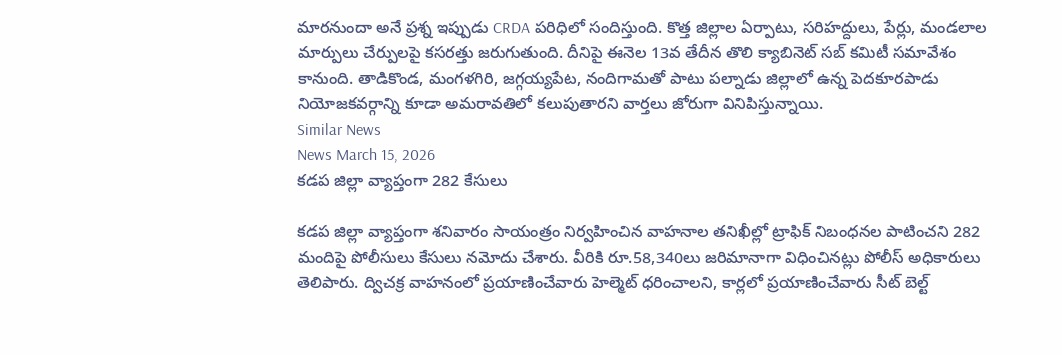మారనుందా అనే ప్రశ్న ఇప్పుడు CRDA పరిధిలో సందిస్తుంది. కొత్త జిల్లాల ఏర్పాటు, సరిహద్దులు, పేర్లు, మండలాల మార్పులు చేర్పులపై కసరత్తు జరుగుతుంది. దీనిపై ఈనెల 13వ తేదీన తొలి క్యాబినెట్ సబ్ కమిటీ సమావేశం కానుంది. తాడికొండ, మంగళగిరి, జగ్గయ్యపేట, నందిగామతో పాటు పల్నాడు జిల్లాలో ఉన్న పెదకూరపాడు నియోజకవర్గాన్ని కూడా అమరావతిలో కలుపుతారని వార్తలు జోరుగా వినిపిస్తున్నాయి.
Similar News
News March 15, 2026
కడప జిల్లా వ్యాప్తంగా 282 కేసులు

కడప జిల్లా వ్యాప్తంగా శనివారం సాయంత్రం నిర్వహించిన వాహనాల తనిఖీల్లో ట్రాఫిక్ నిబంధనల పాటించని 282 మందిపై పోలీసులు కేసులు నమోదు చేశారు. వీరికి రూ.58,340లు జరిమానాగా విధించినట్లు పోలీస్ అధికారులు తెలిపారు. ద్విచక్ర వాహనంలో ప్రయాణించేవారు హెల్మెట్ ధరించాలని, కార్లలో ప్రయాణించేవారు సీట్ బెల్ట్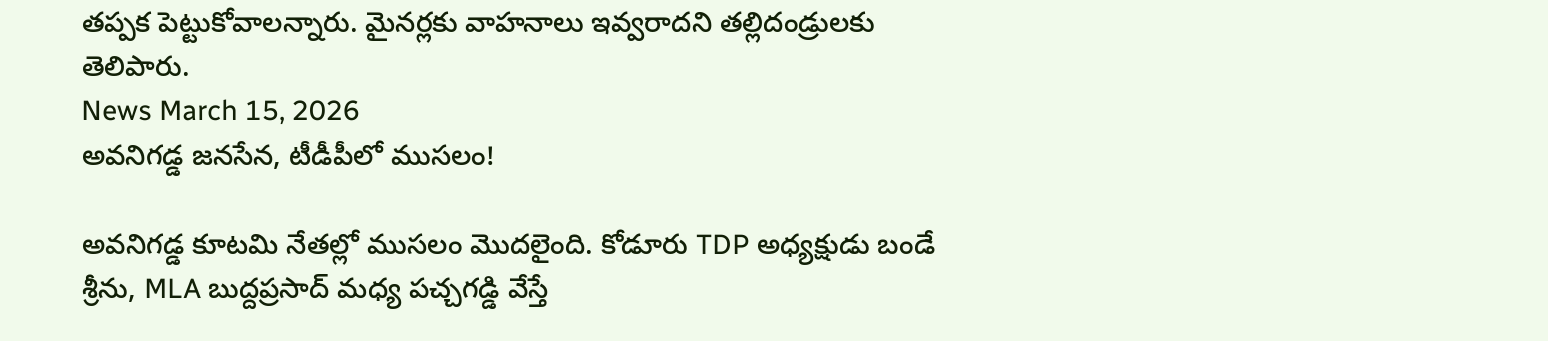తప్పక పెట్టుకోవాలన్నారు. మైనర్లకు వాహనాలు ఇవ్వరాదని తల్లిదండ్రులకు తెలిపారు.
News March 15, 2026
అవనిగడ్డ జనసేన, టీడీపీలో ముసలం!

అవనిగడ్డ కూటమి నేతల్లో ముసలం మొదలైంది. కోడూరు TDP అధ్యక్షుడు బండే శ్రీను, MLA బుద్దప్రసాద్ మధ్య పచ్చగడ్డి వేస్తే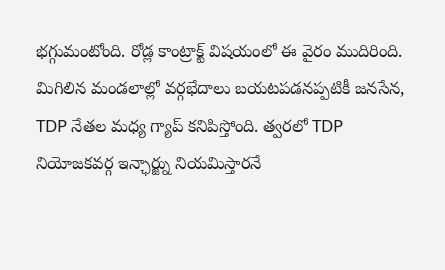భగ్గుమంటోంది. రోడ్ల కాంట్రాక్ట్ విషయంలో ఈ వైరం ముదిరింది. మిగిలిన మండలాల్లో వర్గభేదాలు బయటపడనప్పటికీ జనసేన, TDP నేతల మధ్య గ్యాప్ కనిపిస్తోంది. త్వరలో TDP నియోజకవర్గ ఇన్ఛార్జ్ను నియమిస్తారనే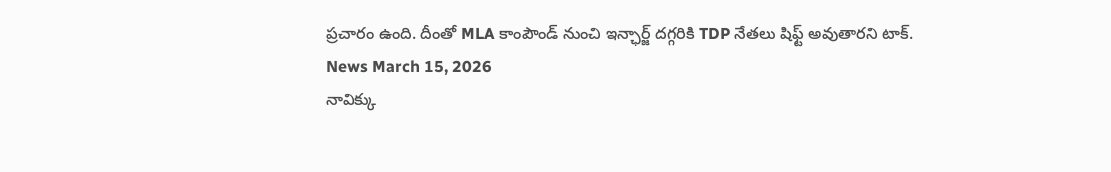ప్రచారం ఉంది. దీంతో MLA కాంపౌండ్ నుంచి ఇన్ఛార్జ్ దగ్గరికి TDP నేతలు షిఫ్ట్ అవుతారని టాక్.
News March 15, 2026
నావిక్కు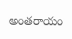అంతరాయం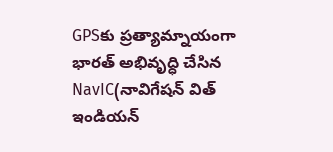GPSకు ప్రత్యామ్నాయంగా భారత్ అభివృద్ధి చేసిన NavIC(నావిగేషన్ విత్ ఇండియన్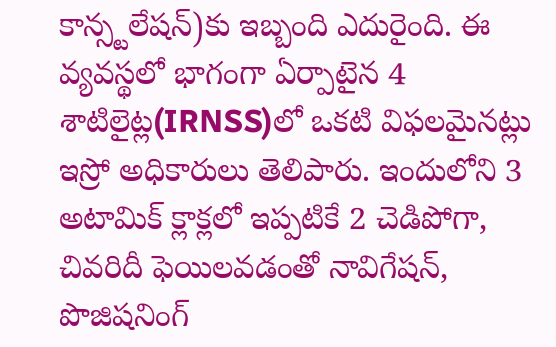కాన్స్టలేషన్)కు ఇబ్బంది ఎదురైంది. ఈ వ్యవస్థలో భాగంగా ఏర్పాటైన 4 శాటిలైట్ల(IRNSS)లో ఒకటి విఫలమైనట్లు ఇస్రో అధికారులు తెలిపారు. ఇందులోని 3 అటామిక్ క్లాక్లలో ఇప్పటికే 2 చెడిపోగా, చివరిదీ ఫెయిలవడంతో నావిగేషన్, పొజిషనింగ్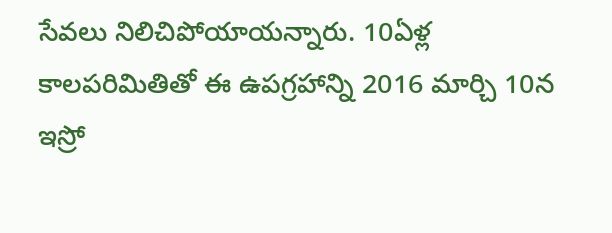సేవలు నిలిచిపోయాయన్నారు. 10ఏళ్ల కాలపరిమితితో ఈ ఉపగ్రహాన్ని 2016 మార్చి 10న ఇస్రో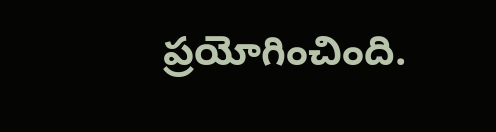ప్రయోగించింది.